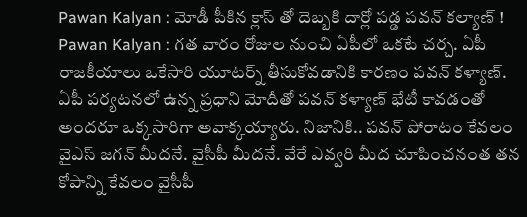Pawan Kalyan : మోడీ పీకిన క్లాస్ తో దెబ్బకి దార్లో పడ్డ పవన్ కల్యాణ్ !
Pawan Kalyan : గత వారం రోజుల నుంచి ఏపీలో ఒకటే చర్చ. ఏపీ రాజకీయాలు ఒకేసారి యూటర్న్ తీసుకోవడానికి కారణం పవన్ కళ్యాణ్. ఏపీ పర్యటనలో ఉన్న ప్రధాని మోదీతో పవన్ కళ్యాణ్ భేటీ కావడంతో అందరూ ఒక్కసారిగా అవాక్కయ్యారు. నిజానికి.. పవన్ పోరాటం కేవలం వైఎస్ జగన్ మీదనే. వైసీపీ మీదనే. వేరే ఎవ్వరి మీద చూపించనంత తన కోపాన్ని కేవలం వైసీపీ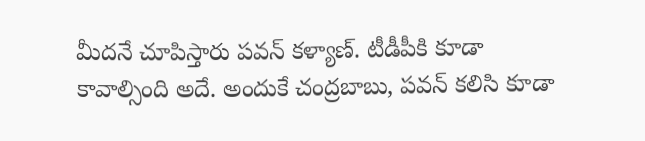మీదనే చూపిస్తారు పవన్ కళ్యాణ్. టీడీపీకి కూడా కావాల్సింది అదే. అందుకే చంద్రబాబు, పవన్ కలిసి కూడా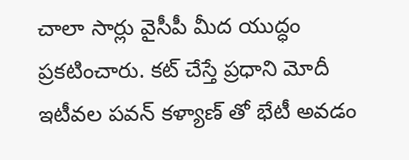చాలా సార్లు వైసీపీ మీద యుద్ధం ప్రకటించారు. కట్ చేస్తే ప్రధాని మోదీ ఇటీవల పవన్ కళ్యాణ్ తో భేటీ అవడం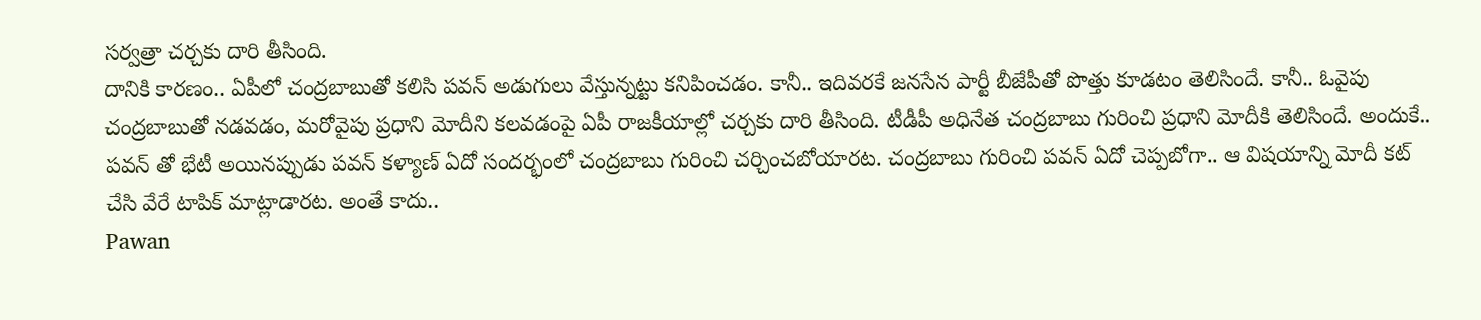సర్వత్రా చర్చకు దారి తీసింది.
దానికి కారణం.. ఏపీలో చంద్రబాబుతో కలిసి పవన్ అడుగులు వేస్తున్నట్టు కనిపించడం. కానీ.. ఇదివరకే జనసేన పార్టీ బీజేపీతో పొత్తు కూడటం తెలిసిందే. కానీ.. ఓవైపు చంద్రబాబుతో నడవడం, మరోవైపు ప్రధాని మోదీని కలవడంపై ఏపీ రాజకీయాల్లో చర్చకు దారి తీసింది. టీడీపీ అధినేత చంద్రబాబు గురించి ప్రధాని మోదీకి తెలిసిందే. అందుకే.. పవన్ తో భేటీ అయినప్పుడు పవన్ కళ్యాణ్ ఏదో సందర్భంలో చంద్రబాబు గురించి చర్చించబోయారట. చంద్రబాబు గురించి పవన్ ఏదో చెప్పబోగా.. ఆ విషయాన్ని మోదీ కట్ చేసి వేరే టాపిక్ మాట్లాడారట. అంతే కాదు..
Pawan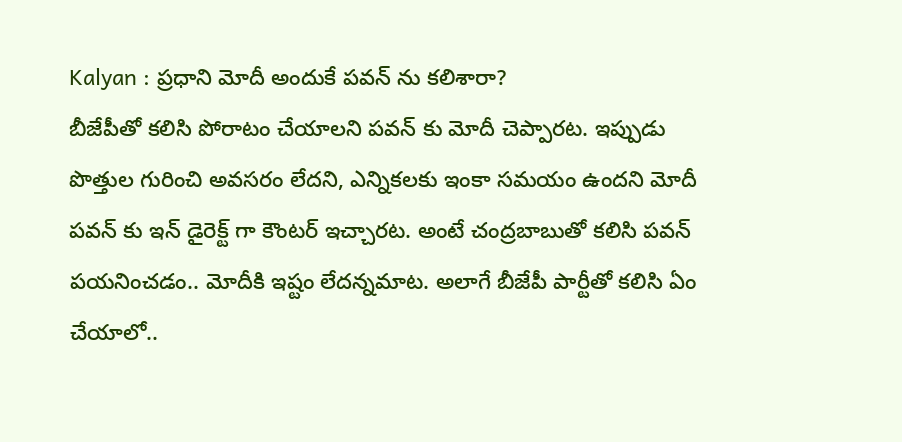Kalyan : ప్రధాని మోదీ అందుకే పవన్ ను కలిశారా?
బీజేపీతో కలిసి పోరాటం చేయాలని పవన్ కు మోదీ చెప్పారట. ఇప్పుడు పొత్తుల గురించి అవసరం లేదని, ఎన్నికలకు ఇంకా సమయం ఉందని మోదీ పవన్ కు ఇన్ డైరెక్ట్ గా కౌంటర్ ఇచ్చారట. అంటే చంద్రబాబుతో కలిసి పవన్ పయనించడం.. మోదీకి ఇష్టం లేదన్నమాట. అలాగే బీజేపీ పార్టీతో కలిసి ఏం చేయాలో..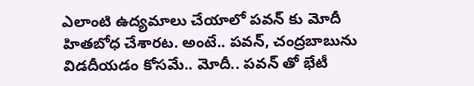ఎలాంటి ఉద్యమాలు చేయాలో పవన్ కు మోదీ హితబోధ చేశారట. అంటే.. పవన్, చంద్రబాబును విడదీయడం కోసమే.. మోదీ.. పవన్ తో భేటీ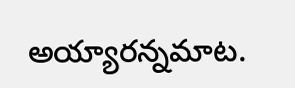అయ్యారన్నమాట.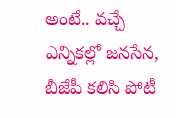అంటే.. వచ్చే ఎన్నికల్లో జనసేన, బీజేపీ కలిసి పోటీ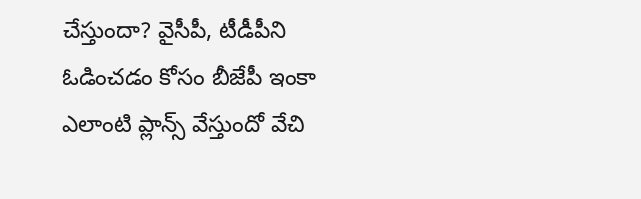చేస్తుందా? వైసీపీ, టీడీపీని ఓడించడం కోసం బీజేపీ ఇంకా ఎలాంటి ప్లాన్స్ వేస్తుందో వేచి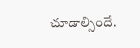చూడాల్సిందే.